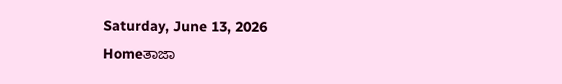Saturday, June 13, 2026
Homeತಾಜಾ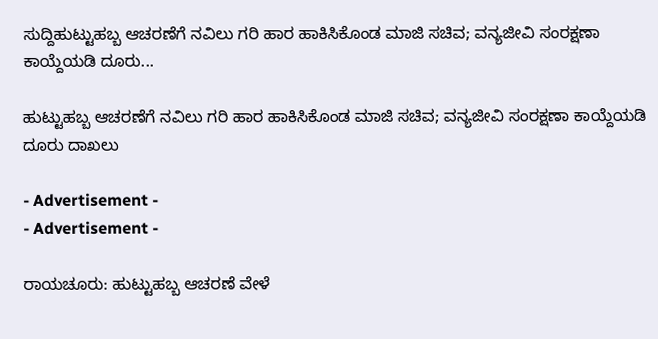ಸುದ್ದಿಹುಟ್ಟುಹಬ್ಬ ಆಚರಣೆಗೆ ನವಿಲು ಗರಿ ಹಾರ ಹಾಕಿಸಿಕೊಂಡ ಮಾಜಿ ಸಚಿವ; ವನ್ಯಜೀವಿ ಸಂರಕ್ಷಣಾ ಕಾಯ್ದೆಯಡಿ ದೂರು...

ಹುಟ್ಟುಹಬ್ಬ ಆಚರಣೆಗೆ ನವಿಲು ಗರಿ ಹಾರ ಹಾಕಿಸಿಕೊಂಡ ಮಾಜಿ ಸಚಿವ; ವನ್ಯಜೀವಿ ಸಂರಕ್ಷಣಾ ಕಾಯ್ದೆಯಡಿ ದೂರು ದಾಖಲು

- Advertisement -
- Advertisement -

ರಾಯಚೂರು: ಹುಟ್ಟುಹಬ್ಬ ಆಚರಣೆ ವೇಳೆ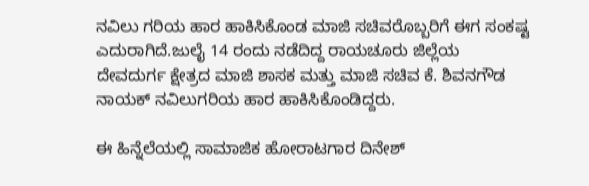ನವಿಲು ಗರಿಯ ಹಾರ ಹಾಕಿಸಿಕೊಂಡ ಮಾಜಿ ಸಚಿವರೊಬ್ಬರಿಗೆ ಈಗ ಸಂಕಷ್ಟ ಎದುರಾಗಿದೆ.ಜುಲೈ 14 ರಂದು ನಡೆದಿದ್ದ ರಾಯಚೂರು ಜಿಲ್ಲೆಯ ದೇವದುರ್ಗ ಕ್ಷೇತ್ರದ ಮಾಜಿ ಶಾಸಕ ಮತ್ತು ಮಾಜಿ ಸಚಿವ ಕೆ. ಶಿವನಗೌಡ ನಾಯಕ್ ನವಿಲುಗರಿಯ ಹಾರ ಹಾಕಿಸಿಕೊಂಡಿದ್ದರು.

ಈ ಹಿನ್ನೆಲೆಯಲ್ಲಿ ಸಾಮಾಜಿಕ ಹೋರಾಟಗಾರ ದಿನೇಶ್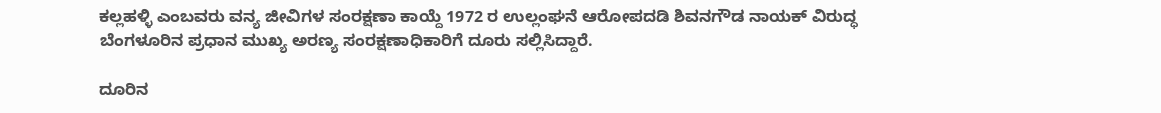ಕಲ್ಲಹಳ್ಳಿ ಎಂಬವರು ವನ್ಯ ಜೀವಿಗಳ ಸಂರಕ್ಷಣಾ ಕಾಯ್ದೆ 1972 ರ ಉಲ್ಲಂಘನೆ ಆರೋಪದಡಿ ಶಿವನಗೌಡ ನಾಯಕ್ ವಿರುದ್ಧ ಬೆಂಗಳೂರಿನ ಪ್ರಧಾನ ಮುಖ್ಯ ಅರಣ್ಯ ಸಂರಕ್ಷಣಾಧಿಕಾರಿಗೆ ದೂರು ಸಲ್ಲಿಸಿದ್ದಾರೆ.

ದೂರಿನ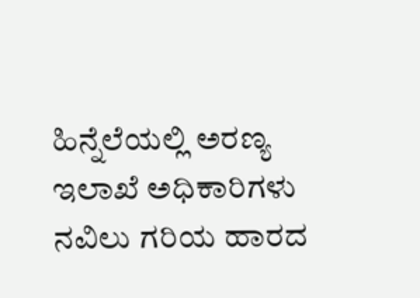ಹಿನ್ನೆಲೆಯಲ್ಲಿ ಅರಣ್ಯ ಇಲಾಖೆ ಅಧಿಕಾರಿಗಳು ನವಿಲು ಗರಿಯ ಹಾರದ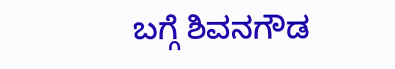ಬಗ್ಗೆ ಶಿವನಗೌಡ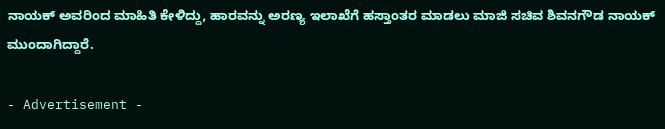ನಾಯಕ್ ಅವರಿಂದ ಮಾಹಿತಿ ಕೇಳಿದ್ದು, ಹಾರವನ್ನು ಅರಣ್ಯ ಇಲಾಖೆಗೆ ಹಸ್ತಾಂತರ ಮಾಡಲು ಮಾಜಿ ಸಚಿವ ಶಿವನಗೌಡ ನಾಯಕ್ ಮುಂದಾಗಿದ್ದಾರೆ.

- Advertisement -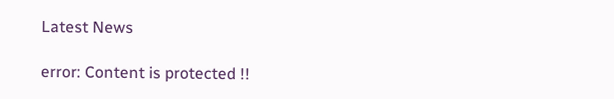Latest News

error: Content is protected !!